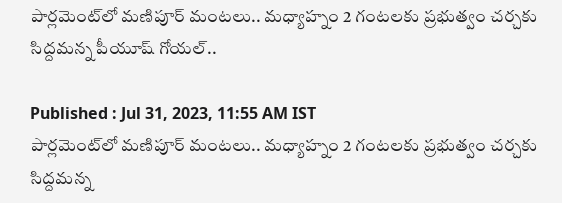పార్లమెంట్‌లో మణిపూర్ మంటలు.. మధ్యాహ్నం 2 గంటలకు ప్రభుత్వం చర్చకు సిద్దమన్న పీయూష్ గోయల్..

Published : Jul 31, 2023, 11:55 AM IST
పార్లమెంట్‌లో మణిపూర్ మంటలు.. మధ్యాహ్నం 2 గంటలకు ప్రభుత్వం చర్చకు సిద్దమన్న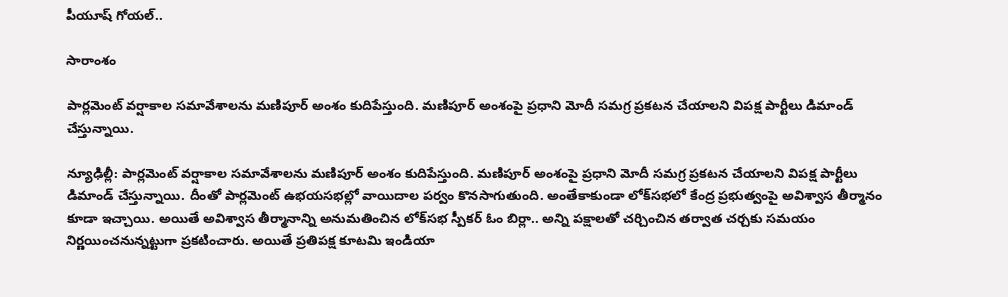పీయూష్ గోయల్..

సారాంశం

పార్లమెంట్ వర్షాకాల సమావేశాలను మణిపూర్ అంశం కుదిపేస్తుంది. మణిపూర్ అంశంపై ప్రధాని మోదీ సమగ్ర ప్రకటన చేయాలని విపక్ష పార్టీలు డిమాండ్ చేస్తున్నాయి.

న్యూఢిల్లీ: పార్లమెంట్ వర్షాకాల సమావేశాలను మణిపూర్ అంశం కుదిపేస్తుంది. మణిపూర్ అంశంపై ప్రధాని మోదీ సమగ్ర ప్రకటన చేయాలని విపక్ష పార్టీలు డిమాండ్ చేస్తున్నాయి. దీంతో పార్లమెంట్ ఉభయసభల్లో వాయిదాల పర్వం కొనసాగుతుంది. అంతేకాకుండా లోక్‌సభలో కేంద్ర ప్రభుత్వంపై అవిశ్వాస తీర్మానం కూడా ఇచ్చాయి. అయితే అవిశ్వాస తీర్మానాన్ని అనుమతించిన లోక్‌సభ స్పీకర్ ఓం బిర్లా.. అన్ని పక్షాలతో చర్చించిన తర్వాత చర్చకు సమయం నిర్ణయించనున్నట్టుగా ప్రకటించారు. అయితే ప్రతిపక్ష కూటమి ఇండియా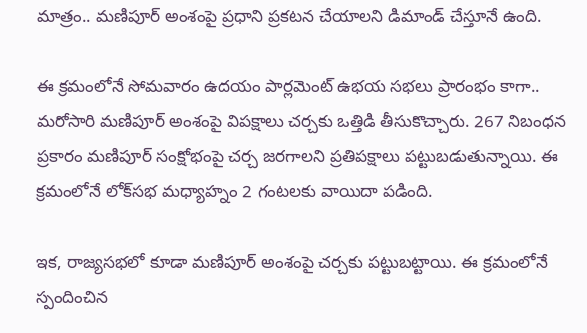మాత్రం.. మణిపూర్ అంశంపై ప్రధాని ప్రకటన చేయాలని డిమాండ్ చేస్తూనే ఉంది.

ఈ క్రమంలోనే సోమవారం ఉదయం పార్లమెంట్ ఉభయ సభలు ప్రారంభం కాగా.. మరోసారి మణిపూర్‌ అంశంపై విపక్షాలు చర్చకు ఒత్తిడి తీసుకొచ్చారు. 267 నిబంధన ప్రకారం మణిపూర్ సంక్షోభంపై చర్చ జరగాలని ప్రతిపక్షాలు పట్టుబడుతున్నాయి. ఈ క్రమంలోనే లోక్‌సభ మధ్యాహ్నం 2 గంటలకు వాయిదా పడింది.

ఇక, రాజ్యసభలో కూడా మణిపూర్ అంశంపై చర్చకు పట్టుబట్టాయి. ఈ క్రమంలోనే స్పందించిన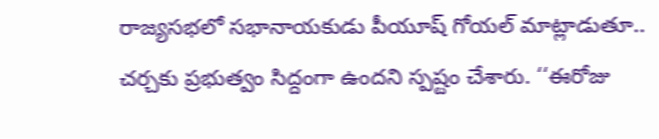రాజ్యసభలో సభానాయకుడు పీయూష్ గోయల్ మాట్లాడుతూ.. చర్చకు ప్రభుత్వం సిద్దంగా ఉందని స్పష్టం చేశారు. ‘‘ఈరోజు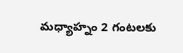మధ్యాహ్నం 2 గంటలకు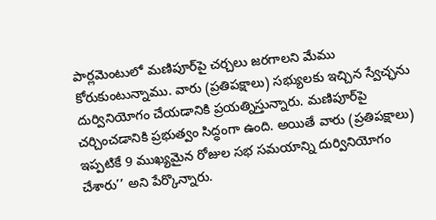పార్లమెంటులో మణిపూర్‌పై చర్చలు జరగాలని మేము కోరుకుంటున్నాము. వారు (ప్రతిపక్షాలు) సభ్యులకు ఇచ్చిన స్వేచ్ఛను దుర్వినియోగం చేయడానికి ప్రయత్నిస్తున్నారు. మణిపూర్‌పై చర్చించడానికి ప్రభుత్వం సిద్ధంగా ఉంది. అయితే వారు (ప్రతిపక్షాలు) ఇప్పటికే 9 ముఖ్యమైన రోజుల సభ సమయాన్ని దుర్వినియోగం చేశారు’’ అని పేర్కొన్నారు.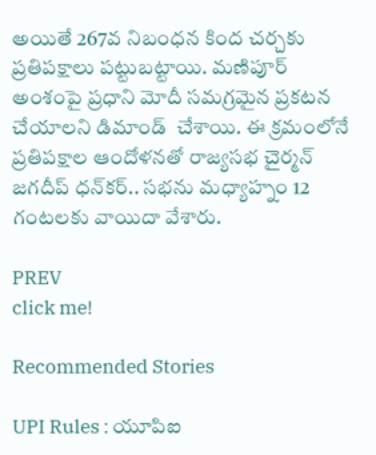అయితే 267వ నిబంధన కింద చర్చకు ప్రతిపక్షాలు పట్టుబట్టాయి. మణిపూర్ అంశంపై ప్రధాని మోదీ సమగ్రమైన ప్రకటన చేయాలని డిమాండ్  చేశాయి. ఈ క్రమంలోనే ప్రతిపక్షాల ఆందోళనతో రాజ్యసభ చైర్మన్ జగదీప్ ధన్‌కర్.. సభను మధ్యాహ్నం 12 గంటలకు వాయిదా వేశారు.

PREV
click me!

Recommended Stories

UPI Rules : యూపిఐ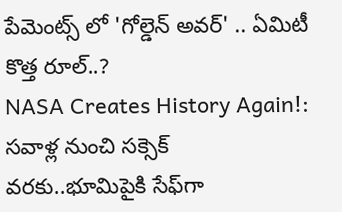పేమెంట్స్ లో 'గోల్డెన్ అవర్' .. ఏమిటీ కొత్త రూల్..?
NASA Creates History Again!: సవాళ్ల నుంచి సక్సెక్ వరకు..భూమిపైకి సేఫ్‍గా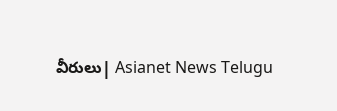వీరులు| Asianet News Telugu